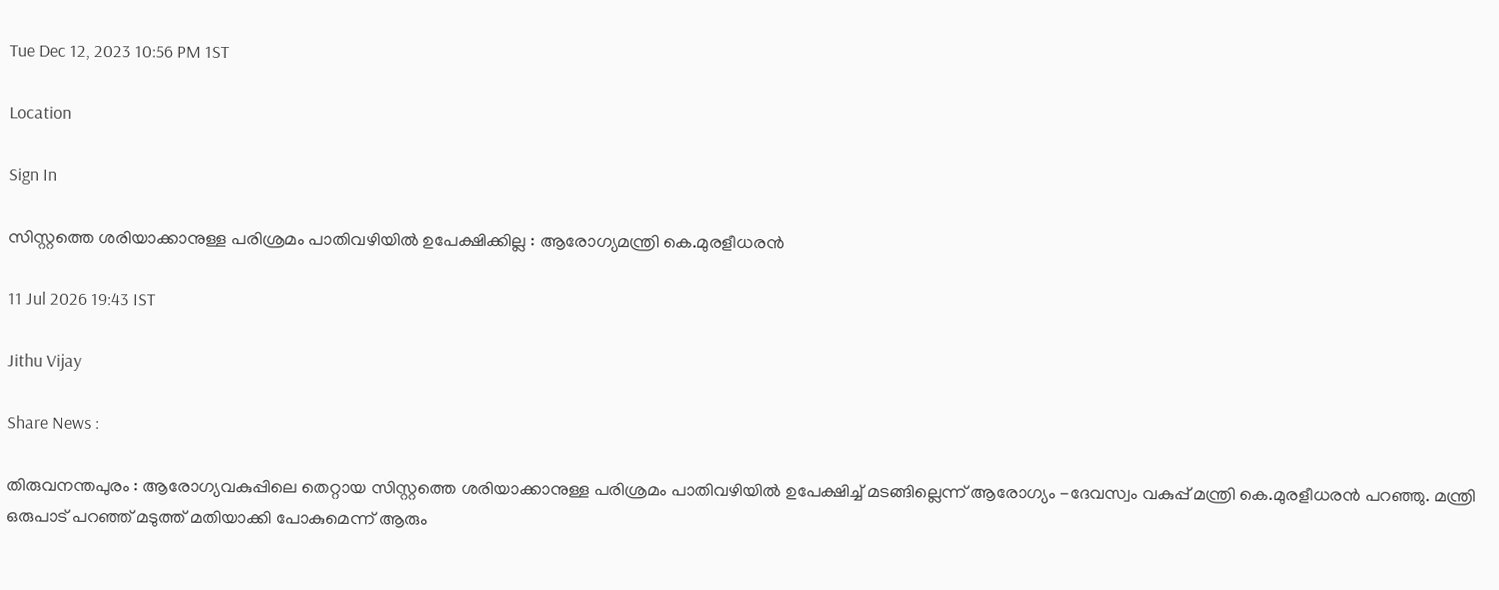Tue Dec 12, 2023 10:56 PM 1ST

Location

Sign In

സിസ്റ്റത്തെ ശരിയാക്കാനുള്ള പരിശ്രമം പാതിവഴിയിൽ ഉപേക്ഷിക്കില്ല : ആരോഗ്യമന്ത്രി കെ.മുരളീധരൻ

11 Jul 2026 19:43 IST

Jithu Vijay

Share News :

തിരുവനന്തപുരം : ആരോഗ്യവകുപ്പിലെ തെറ്റായ സിസ്റ്റത്തെ ശരിയാക്കാനുള്ള പരിശ്രമം പാതിവഴിയിൽ ഉപേക്ഷിച്ച് മടങ്ങില്ലെന്ന് ആരോഗ്യം -ദേവസ്വം വകുപ്പ് മന്ത്രി കെ.മുരളീധരൻ പറഞ്ഞു. മന്ത്രി ഒരുപാട് പറഞ്ഞ് മടുത്ത് മതിയാക്കി പോകുമെന്ന് ആരും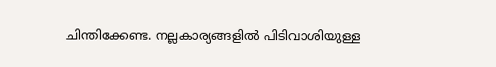ചിന്തിക്കേണ്ട. നല്ലകാര്യങ്ങളിൽ പിടിവാശിയുള്ള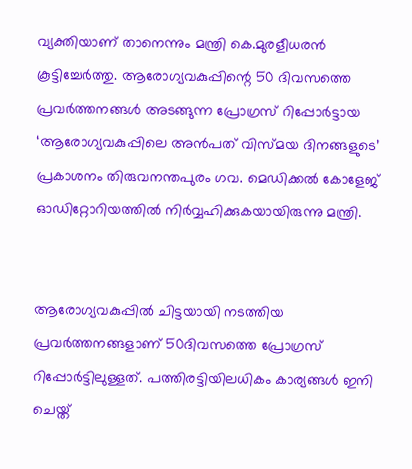വ്യക്തിയാണ് താനെന്നും മന്ത്രി കെ.മുരളീധരൻ കൂട്ടിച്ചേർത്തു. ആരോഗ്യവകുപ്പിന്റെ 50 ദിവസത്തെ പ്രവർത്തനങ്ങൾ അടങ്ങുന്ന പ്രോഗ്രസ് റിപ്പോർട്ടായ ‘ആരോഗ്യവകുപ്പിലെ അൻപത് വിസ്മയ ദിനങ്ങളുടെ’ പ്രകാശനം തിരുവനന്തപുരം ഗവ. മെഡിക്കൽ കോളേജ് ഓഡിറ്റോറിയത്തിൽ നിർവ്വഹിക്കുകയായിരുന്നു മന്ത്രി.


ആരോഗ്യവകുപ്പിൽ ചിട്ട‌യായി നടത്തിയ പ്രവർത്തനങ്ങളാണ് 50ദിവസത്തെ പ്രോഗ്രസ് റിപ്പോർ‌ട്ടിലുള്ളത്. പത്തിരട്ടിയിലധികം കാര്യങ്ങൾ ഇനി ചെയ്ത്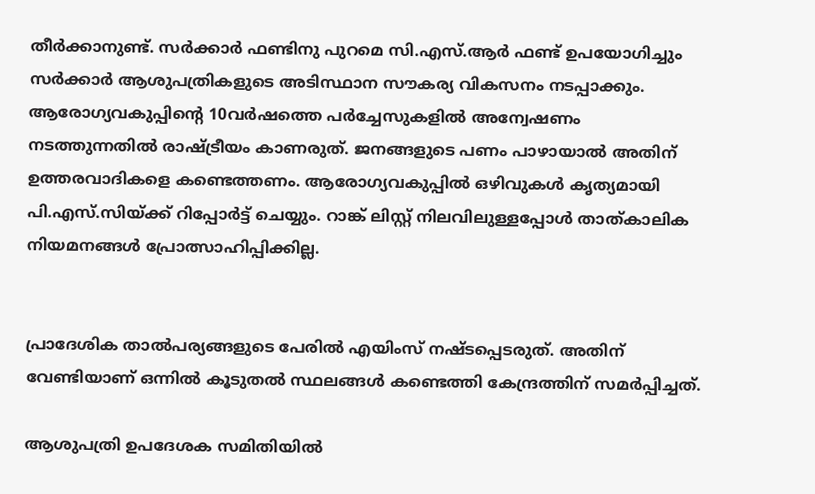തീർക്കാനുണ്ട്. സർക്കാർ ഫണ്ടിനു പുറമെ സി.എസ്.ആർ ഫണ്ട്‌ ഉപയോഗിച്ചും സർക്കാർ ആശുപത്രികളുടെ അടിസ്ഥാന സൗകര്യ വികസനം ന‌‌ട‌പ്പാക്കും. ആരോഗ്യവകുപ്പിന്റെ 10വർഷത്തെ പർച്ചേസുകളിൽ അന്വേഷണം നട‌ത്തുന്നതിൽ രാഷ്ട്രീയം കാണരുത്. ജനങ്ങളുടെ പണം പാഴായാൽ അതിന് ഉത്തരവാദികളെ കണ്ടെത്തണം. ആരോഗ്യവകുപ്പിൽ ഒഴിവുകൾ കൃത്യമായി പി.എസ്.സിയ്ക്ക് റിപ്പോർട്ട് ചെയ്യും. റാങ്ക് ലിസ്റ്റ് നിലവിലുള്ളപ്പോൾ താത്കാലിക നിയമനങ്ങൾ പ്രോത്സാഹിപ്പിക്കില്ല.


പ്രാദേശിക താൽപര്യങ്ങളുടെ പേരിൽ എയിംസ് നഷ്ടപ്പെടരുത്. അതിന് വേണ്ടിയാണ് ഒന്നിൽ കൂടുതൽ സ്ഥലങ്ങൾ കണ്ടെത്തി കേന്ദ്രത്തിന് സമർപ്പിച്ചത്.

ആശുപത്രി ഉപദേശക സമിതിയിൽ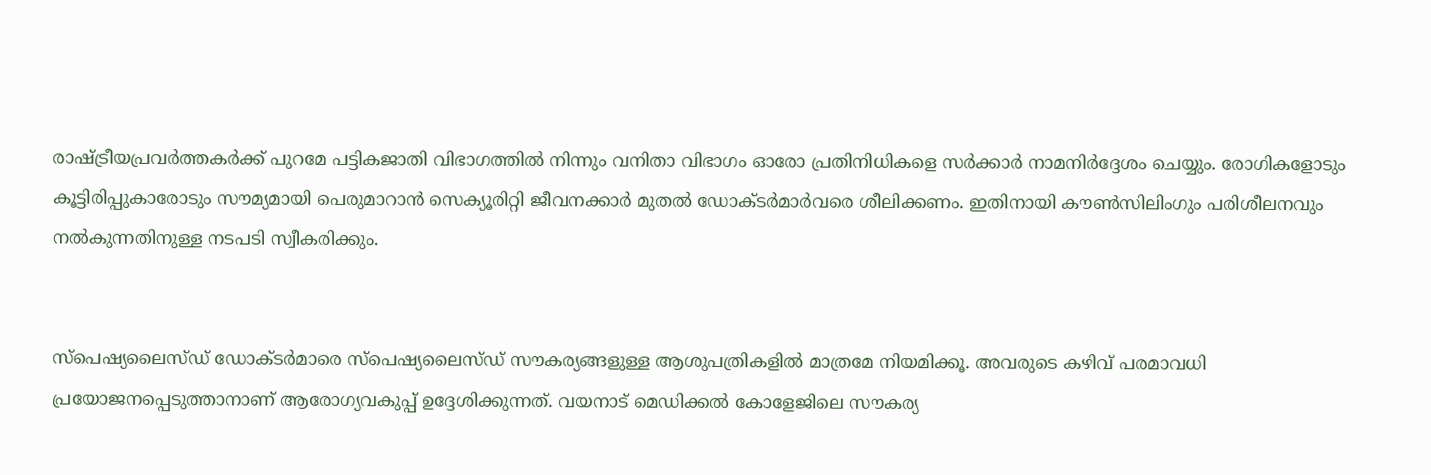രാഷ്ട്രീയപ്രവർത്തകർക്ക് പുറമേ പട്ടികജാതി വിഭാഗത്തിൽ നിന്നും വനിതാ വിഭാഗം ഓരോ പ്രതിനിധികളെ സർക്കാർ നാമനിർദ്ദേശം ചെയ്യും. രോഗികളോടും കൂട്ടിരിപ്പുകാരോടും സൗമ്യമായി പെരുമാറാൻ സെക്യൂരിറ്റി ജീവനക്കാർ മുതൽ ഡോക്ടർമാർവരെ ശീലിക്കണം. ഇതിനായി കൗൺസിലിംഗും പരിശീലനവും നൽകുന്നതിനുള്ള നടപടി സ്വീകരിക്കും.


സ്പെഷ്യലൈസ്ഡ് ഡോക്ടർമാരെ സ്പെഷ്യലൈസ്ഡ് സൗകര്യങ്ങളുള്ള ആശുപത്രികളിൽ മാത്രമേ നിയമിക്കൂ. അവരുടെ കഴിവ് പരമാവധി പ്രയോജനപ്പെടുത്താനാണ് ആരോഗ്യവകുപ്പ് ഉദ്ദേശിക്കുന്നത്. വയനാട് മെഡിക്കൽ കോളേജിലെ സൗകര്യ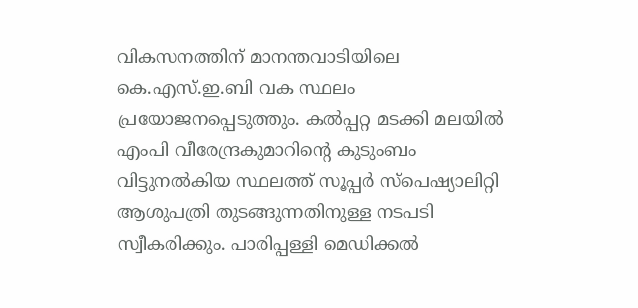വികസനത്തിന്‌ മാനന്തവാടിയിലെ കെ.എസ്.ഇ.ബി വക സ്ഥലം പ്രയോജനപ്പെടുത്തും. കൽപ്പറ്റ മടക്കി മലയിൽ എംപി വീരേന്ദ്രകുമാറിന്റെ കുടുംബം വിട്ടുനൽകിയ സ്ഥലത്ത് സൂപ്പർ സ്പെഷ്യാലിറ്റി ആശുപത്രി തുടങ്ങുന്നതിനുള്ള നടപടി സ്വീകരിക്കും. പാരിപ്പള്ളി മെഡിക്കൽ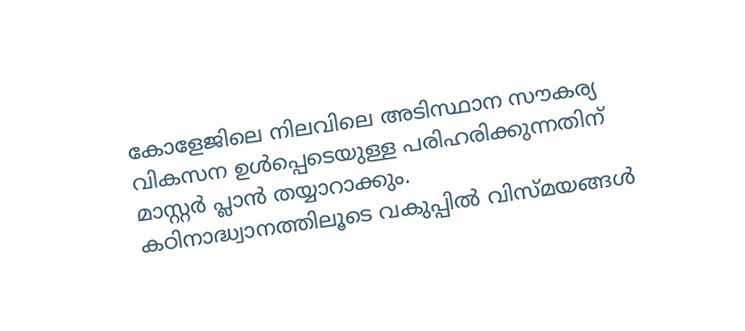കോളേജിലെ നിലവിലെ അടിസ്ഥാന സൗകര്യ വികസന ഉൾപ്പെടെയുള്ള പരിഹരിക്കുന്നതിന് മാസ്റ്റർ പ്ലാൻ തയ്യാറാക്കും. കഠിനാദ്ധ്വാനത്തിലൂടെ വകുപ്പിൽ വിസ്മയങ്ങൾ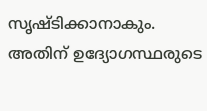സൃഷ്ടിക്കാനാകും. അതിന് ഉദ്യോഗസ്ഥരുടെ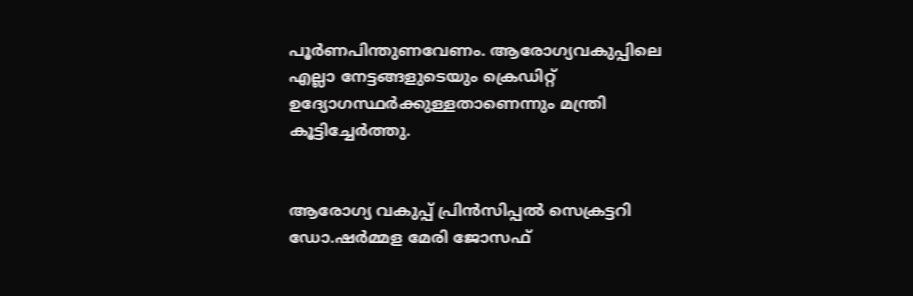പൂർണപിന്തുണവേണം. ആരോഗ്യവകുപ്പിലെ എല്ലാ നേട്ടങ്ങളുടെയും ക്രെ‍ഡിറ്റ് ഉദ്യോഗസ്ഥർക്കുള്ളതാണെന്നും മന്ത്രി കൂട്ടിച്ചേർത്തു.


ആരോഗ്യ വകുപ്പ് പ്രിൻസിപ്പൽ സെക്രട്ടറി ഡോ.ഷർമ്മള മേരി ജോസഫ്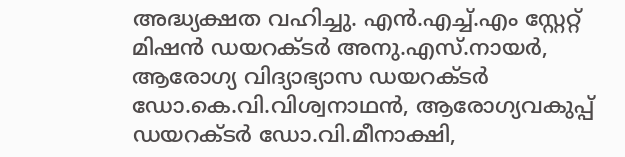അദ്ധ്യക്ഷത വഹിച്ചു. എൻ.എച്ച്.എം സ്റ്റേറ്റ് മിഷൻ ഡയറക്ടർ അനു.എസ്.നായർ, ആരോഗ്യ വിദ്യാഭ്യാസ ഡയറക്ടർ ഡോ.കെ.വി.വിശ്വനാഥൻ, ആരോഗ്യവകുപ്പ് ഡയറക്ടർ ഡോ.വി.മീനാക്ഷി,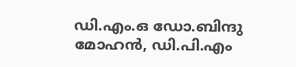ഡി.എം.ഒ ഡോ.ബിന്ദു മോഹൻ, ഡി.പി.എം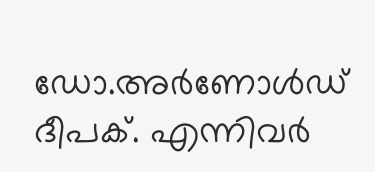ഡോ.അർണോൾഡ് ദീപക്. എന്നിവർ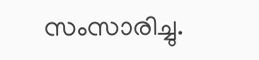സംസാരിച്ചു.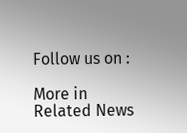Follow us on :

More in Related News